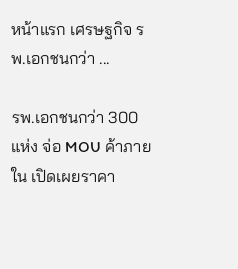หน้าแรก เศรษฐกิจ รพ.เอกชนกว่า ...

รพ.เอกชนกว่า 300 แห่ง จ่อ MOU ค้าภายใน เปิดเผยราคา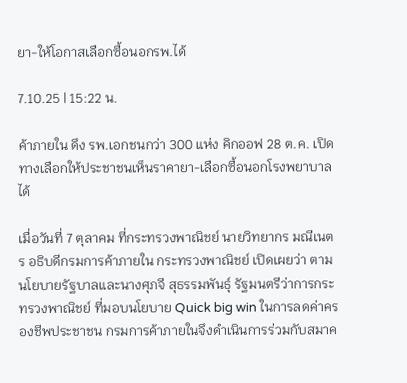ยา-ให้โอกาสเลือกซื้อนอกรพ.ได้

7.10.25 | 15:22 น.

ค้าภายใน ดึง รพ.เอกชนกว่า 300 แห่ง คิกออฟ 28 ต.ค. เปิดทางเลือกให้ประชาชนเห็นราคายา-เลือกซื้อนอกโรงพยาบาลได้

เมื่อวันที่ 7 ตุลาคม ที่กระทรวงพาณิชย์ นายวิทยากร มณีเนตร อธิบดีกรมการค้าภายใน กระทรวงพาณิชย์ เปิดเผยว่า ตามนโยบายรัฐบาลและนางศุภจี สุธรรมพันธุ์ รัฐมนตรีว่าการกระทรวงพาณิชย์ ที่มอบนโยบาย Quick big win ในการลดค่าครองชีพประชาชน กรมการค้าภายในจึงดำเนินการร่วมกับสมาค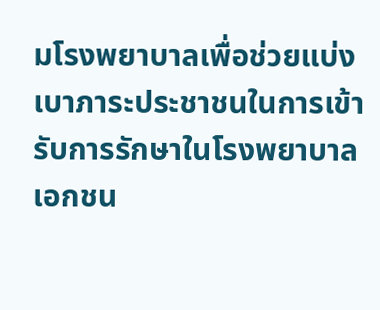มโรงพยาบาลเพื่อช่วยแบ่งเบาภาระประชาชนในการเข้ารับการรักษาในโรงพยาบาลเอกชน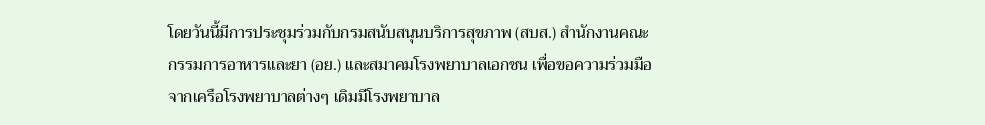โดยวันนี้มีการประชุมร่วมกับกรมสนับสนุนบริการสุขภาพ (สบส.) สำนักงานคณะกรรมการอาหารและยา (อย.) และสมาคมโรงพยาบาลเอกชน เพื่อขอความร่วมมือจากเครือโรงพยาบาลต่างๆ เดิมมีโรงพยาบาล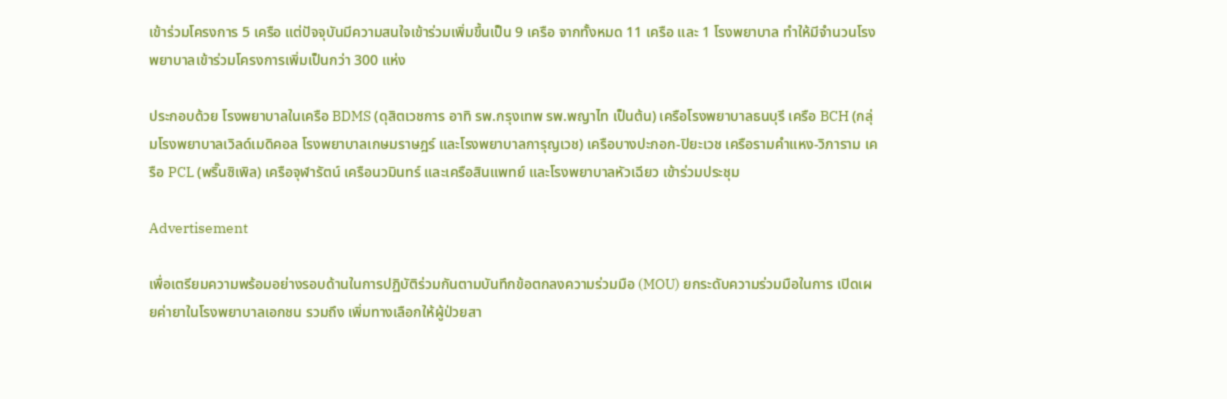เข้าร่วมโครงการ 5 เครือ แต่ปัจจุบันมีความสนใจเข้าร่วมเพิ่มขึ้นเป็น 9 เครือ จากทั้งหมด 11 เครือ และ 1 โรงพยาบาล ทำให้มีจำนวนโรงพยาบาลเข้าร่วมโครงการเพิ่มเป็นกว่า 300 แห่ง

ประกอบด้วย โรงพยาบาลในเครือ BDMS (ดุสิตเวชการ อาทิ รพ.กรุงเทพ รพ.พญาไท เป็นต้น) เครือโรงพยาบาลธนบุรี เครือ BCH (กลุ่มโรงพยาบาลเวิลด์เมดิคอล โรงพยาบาลเกษมราษฎร์ และโรงพยาบาลการุญเวช) เครือบางปะกอก-ปิยะเวช เครือรามคำแหง-วิภาราม เครือ PCL (พริ๊นซิเพิล) เครือจุฬารัตน์ เครือนวมินทร์ และเครือสินแพทย์ และโรงพยาบาลหัวเฉียว เข้าร่วมประชุม

Advertisement

เพื่อเตรียมความพร้อมอย่างรอบด้านในการปฏิบัติร่วมกันตามบันทึกข้อตกลงความร่วมมือ (MOU) ยกระดับความร่วมมือในการ เปิดเผยค่ายาในโรงพยาบาลเอกชน รวมถึง เพิ่มทางเลือกให้ผู้ป่วยสา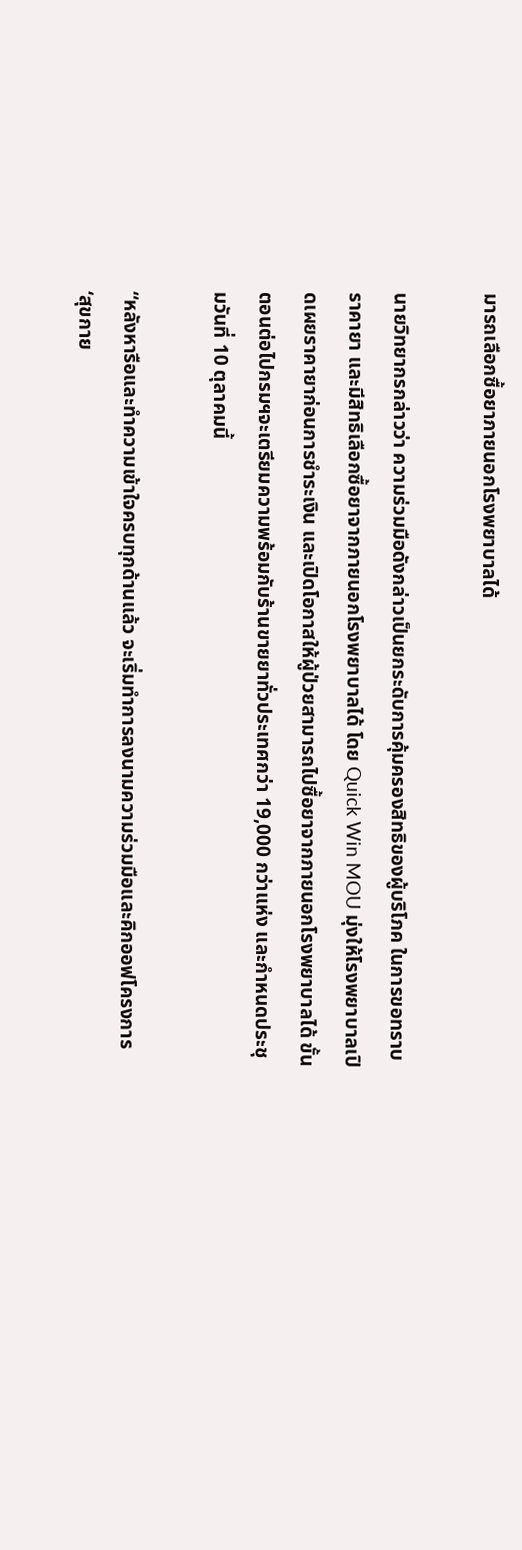มารถเลือกซื้อยาภายนอกโรงพยาบาลได้

นายวิทยากรกล่าวว่า ความร่วมมือดังกล่าวเป็นยกระดับการคุ้มครองสิทธิของผู้บริโภค ในการขอทราบราคายา และมีสิทธิเลือกซื้อยาจากภายนอกโรงพยาบาลได้ โดย Quick Win MOU มุ่งให้โรงพยาบาลเปิดเผยราคายาก่อนการชำระเงิน และเปิดโอกาสให้ผู้ป่วยสามารถไปซื้อยาจากภายนอกโรงพยาบาลได้ ขั้นตอนต่อไปกรมฯจะเตรียมความพร้อมกับร้านขายยาทั่วประเทศกว่า 19,000 กว่าแห่ง และกำหนดประชุมวันที่ 10 ตุลาคมนี้

“หลังหารือและทำความเข้าใจครบทุกด้านแล้ว จะเริ่มทำการลงนามความร่วมมือและคิกออฟโครงการ ‘สุขกาย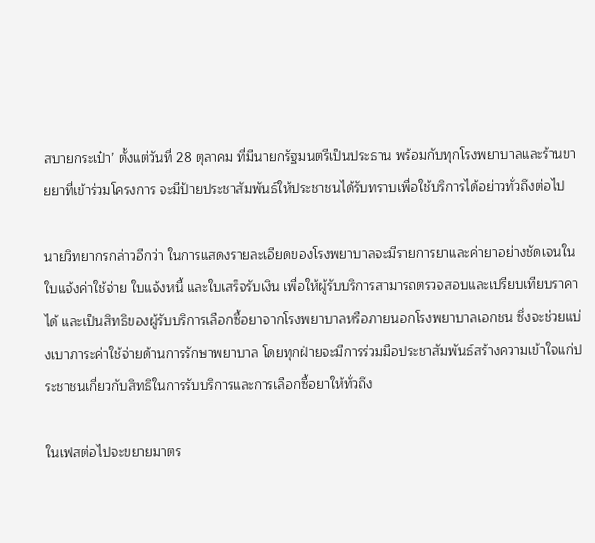สบายกระเป๋า’ ตั้งแต่วันที่ 28 ตุลาคม ที่มีนายกรัฐมนตรีเป็นประธาน พร้อมกับทุกโรงพยาบาลและร้านขายยาที่เข้าร่วมโครงการ จะมีป้ายประชาสัมพันธ์ให้ประชาชนได้รับทราบเพื่อใช้บริการได้อย่าวทั่วถึงต่อไป

นายวิทยากรกล่าวอีกว่า ในการแสดงรายละเอียดของโรงพยาบาลจะมีรายการยาและค่ายาอย่างชัดเจนในใบแจ้งค่าใช้จ่าย ใบแจ้งหนี้ และใบเสร็จรับเงิน เพื่อให้ผู้รับบริการสามารถตรวจสอบและเปรียบเทียบราคาได้ และเป็นสิทธิของผู้รับบริการเลือกซื้อยาจากโรงพยาบาลหรือภายนอกโรงพยาบาลเอกชน ซึ่งจะช่วยแบ่งเบาภาระค่าใช้จ่ายด้านการรักษาพยาบาล โดยทุกฝ่ายจะมีการร่วมมือประชาสัมพันธ์สร้างความเข้าใจแก่ประชาชนเกี่ยวกับสิทธิในการรับบริการและการเลือกซื้อยาให้ทั่วถึง

ในเฟสต่อไปจะขยายมาตร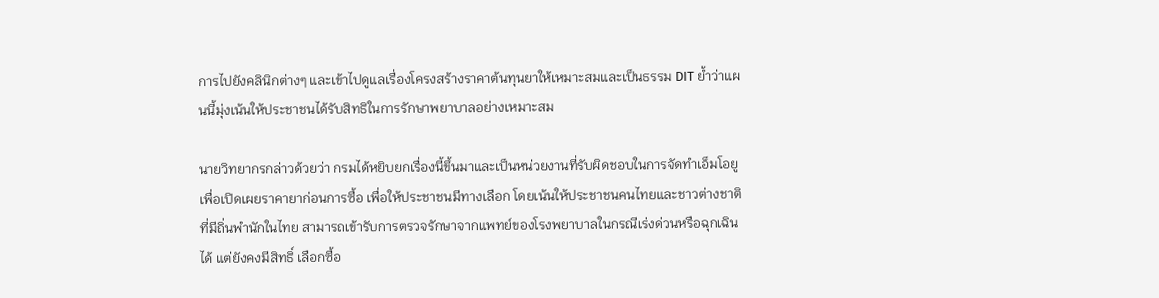การไปยังคลินิกต่างๆ และเข้าไปดูแลเรื่องโครงสร้างราคาต้นทุนยาให้เหมาะสมและเป็นธรรม DIT ย้ำว่าแผนนี้มุ่งเน้นให้ประชาชนได้รับสิทธิในการรักษาพยาบาลอย่างเหมาะสม

นายวิทยากรกล่าวด้วยว่า กรมได้หยิบยกเรื่องนี้ขึ้นมาและเป็นหน่วยงานที่รับผิดชอบในการจัดทำเอ็มโอยู เพื่อเปิดเผยราคายาก่อนการซื้อ เพื่อให้ประชาชนมีทางเลือก โดยเน้นให้ประชาชนคนไทยและชาวต่างชาติที่มีถิ่นพำนักในไทย สามารถเข้ารับการตรวจรักษาจากแพทย์ของโรงพยาบาลในกรณีเร่งด่วนหรือฉุกเฉินได้ แต่ยังคงมีสิทธิ์ เลือกซื้อ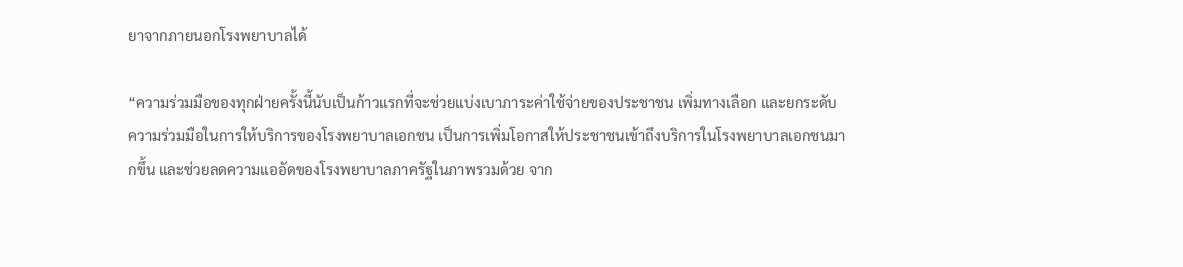ยาจากภายนอกโรงพยาบาลได้

“ความร่วมมือของทุกฝ่ายครั้งนี้นับเป็นก้าวแรกที่จะช่วยแบ่งเบาภาระค่าใช้จ่ายของประชาชน เพิ่มทางเลือก และยกระดับความร่วมมือในการให้บริการของโรงพยาบาลเอกชน เป็นการเพิ่มโอกาสให้ประชาชนเข้าถึงบริการในโรงพยาบาลเอกชนมากขึ้น และช่วยลดความแออัดของโรงพยาบาลภาครัฐในภาพรวมด้วย จาก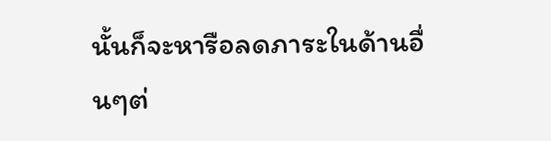นั้นก็จะหารือลดภาระในด้านอื่นๆต่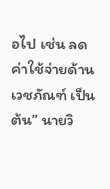อไป เช่น ลดค่าใช้จ่ายด้านเวชภัณฑ์ เป็นต้น” นายวิ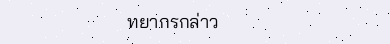ทยากรกล่าว